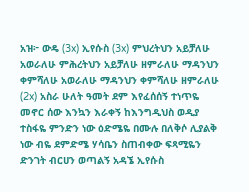አዝ፦ ውዴ (3x) ኢየሱስ (3x) ምህረትህን አይቻለሁ አወራለሁ ምሕረትህን አይቻለሁ ዘምራለሁ ማዳንህን ቀምሻለሁ አወራለሁ ማዳንህን ቀምሻለሁ ዘምራለሁ (2x) አስራ ሁለት ዓመት ደም እየፈሰሰኝ ተነጥዬ መኖር ሰው እንኳን እራቀኝ ከእንግዲህስ ወዲያ ተስፋዬ ምንድን ነው ዕድሜዬ በሙሉ በለቅሶ ሊያልቅ ነው ብዬ ደምድሜ ሃሳቤን ስጠብቀው ፍጻሚዬን ድንገት ብርሀን ወጣልኝ አዳኜ ኢየሱስ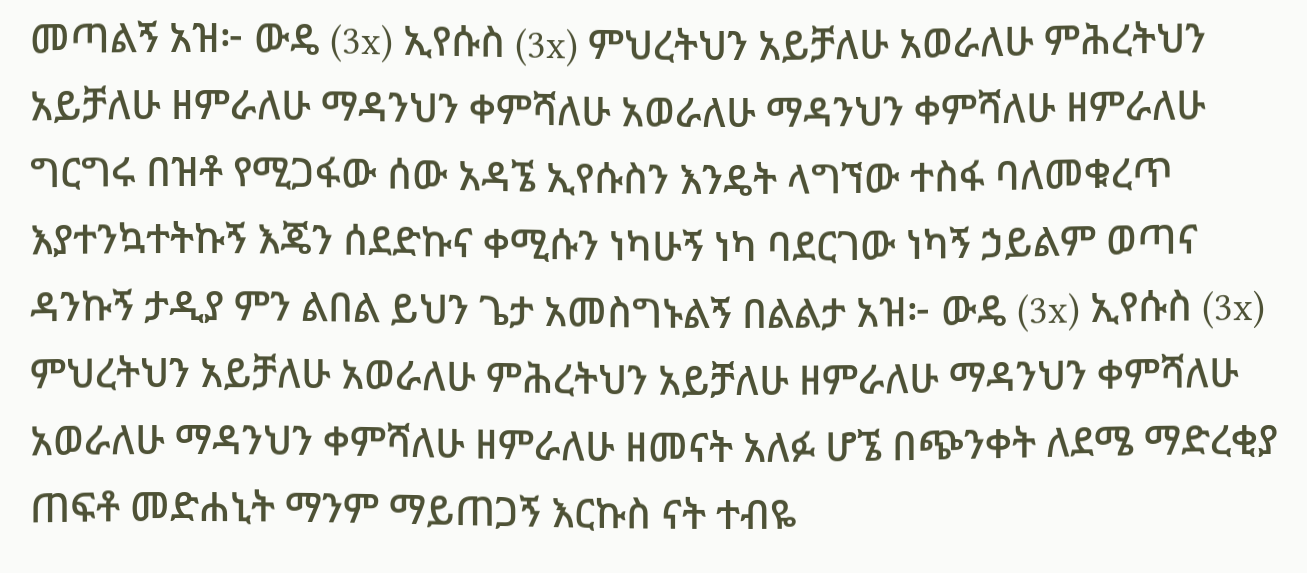መጣልኝ አዝ፦ ውዴ (3x) ኢየሱስ (3x) ምህረትህን አይቻለሁ አወራለሁ ምሕረትህን አይቻለሁ ዘምራለሁ ማዳንህን ቀምሻለሁ አወራለሁ ማዳንህን ቀምሻለሁ ዘምራለሁ ግርግሩ በዝቶ የሚጋፋው ሰው አዳኜ ኢየሱስን እንዴት ላግኘው ተስፋ ባለመቁረጥ እያተንኳተትኩኝ እጄን ሰደድኩና ቀሚሱን ነካሁኝ ነካ ባደርገው ነካኝ ኃይልም ወጣና ዳንኩኝ ታዲያ ምን ልበል ይህን ጌታ አመስግኑልኝ በልልታ አዝ፦ ውዴ (3x) ኢየሱስ (3x) ምህረትህን አይቻለሁ አወራለሁ ምሕረትህን አይቻለሁ ዘምራለሁ ማዳንህን ቀምሻለሁ አወራለሁ ማዳንህን ቀምሻለሁ ዘምራለሁ ዘመናት አለፉ ሆኜ በጭንቀት ለደሜ ማድረቂያ ጠፍቶ መድሐኒት ማንም ማይጠጋኝ እርኩስ ናት ተብዬ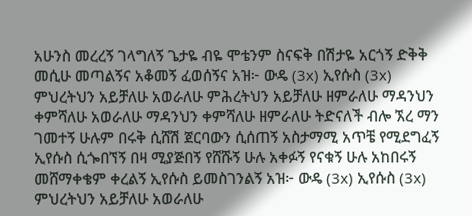አሁንስ መረረኝ ገላግለኝ ጌታዬ ብዬ ሞቴንም ስናፍቅ በሽታዬ አርጎኝ ድቅቅ መሲሁ መጣልኝና አቆመኝ ፈወሰኝና አዝ፦ ውዴ (3x) ኢየሱስ (3x) ምህረትህን አይቻለሁ አወራለሁ ምሕረትህን አይቻለሁ ዘምራለሁ ማዳንህን ቀምሻለሁ አወራለሁ ማዳንህን ቀምሻለሁ ዘምራለሁ ትድናለች ብሎ ኧረ ማን ገመተኝ ሁሉም በሩቅ ሲሸሽ ጀርባውን ሲሰጠኝ አስታማሚ አጥቼ የሚደግፈኝ ኢየሱስ ሲጐበኘኝ በዛ ሚያጅበኝ የሸሹኝ ሁሉ አቀፉኝ የናቁኝ ሁሉ አከበሩኝ መሸማቀቄም ቀረልኝ ኢየሱስ ይመስገንልኝ አዝ፦ ውዴ (3x) ኢየሱስ (3x) ምህረትህን አይቻለሁ አወራለሁ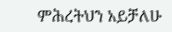ምሕረትህን አይቻለሁ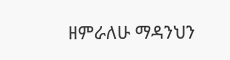ዘምራለሁ ማዳንህን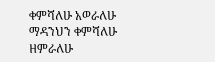ቀምሻለሁ አወራለሁ ማዳንህን ቀምሻለሁ ዘምራለሁ